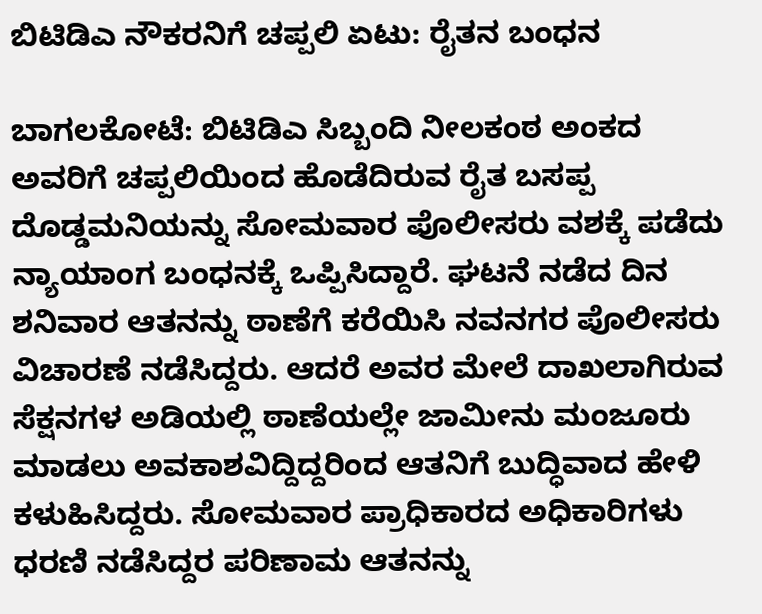ಬಿಟಿಡಿಎ ನೌಕರನಿಗೆ ಚಪ್ಪಲಿ ಏಟು: ರೈತನ ಬಂಧನ

ಬಾಗಲಕೋಟೆ: ಬಿಟಿಡಿಎ ಸಿಬ್ಬಂದಿ ನೀಲಕಂಠ ಅಂಕದ ಅವರಿಗೆ ಚಪ್ಪಲಿಯಿಂದ ಹೊಡೆದಿರುವ ರೈತ ಬಸಪ್ಪ ದೊಡ್ಡಮನಿಯನ್ನು ಸೋಮವಾರ ಪೊಲೀಸರು ವಶಕ್ಕೆ ಪಡೆದು ನ್ಯಾಯಾಂಗ ಬಂಧನಕ್ಕೆ ಒಪ್ಪಿಸಿದ್ದಾರೆ. ಘಟನೆ ನಡೆದ ದಿನ ಶನಿವಾರ ಆತನನ್ನು ಠಾಣೆಗೆ ಕರೆಯಿಸಿ ನವನಗರ ಪೊಲೀಸರು ವಿಚಾರಣೆ ನಡೆಸಿದ್ದರು. ಆದರೆ ಅವರ ಮೇಲೆ ದಾಖಲಾಗಿರುವ ಸೆಕ್ಷನಗಳ ಅಡಿಯಲ್ಲಿ ಠಾಣೆಯಲ್ಲೇ ಜಾಮೀನು ಮಂಜೂರು ಮಾಡಲು ಅವಕಾಶವಿದ್ದಿದ್ದರಿಂದ ಆತನಿಗೆ ಬುದ್ಧಿವಾದ ಹೇಳಿ ಕಳುಹಿಸಿದ್ದರು. ಸೋಮವಾರ ಪ್ರಾಧಿಕಾರದ ಅಧಿಕಾರಿಗಳು ಧರಣಿ ನಡೆಸಿದ್ದರ ಪರಿಣಾಮ ಆತನನ್ನು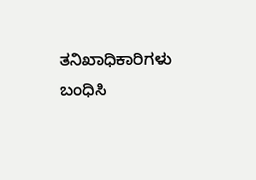ತನಿಖಾಧಿಕಾರಿಗಳು ಬಂಧಿಸಿ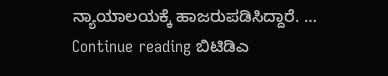ನ್ಯಾಯಾಲಯಕ್ಕೆ ಹಾಜರುಪಡಿಸಿದ್ದಾರೆ. … Continue reading ಬಿಟಿಡಿಎ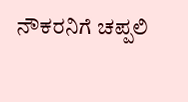ನೌಕರನಿಗೆ ಚಪ್ಪಲಿ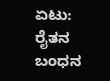ಏಟು: ರೈತನ ಬಂಧನ